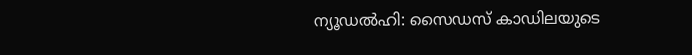ന്യൂഡൽഹി: സൈഡസ് കാഡിലയുടെ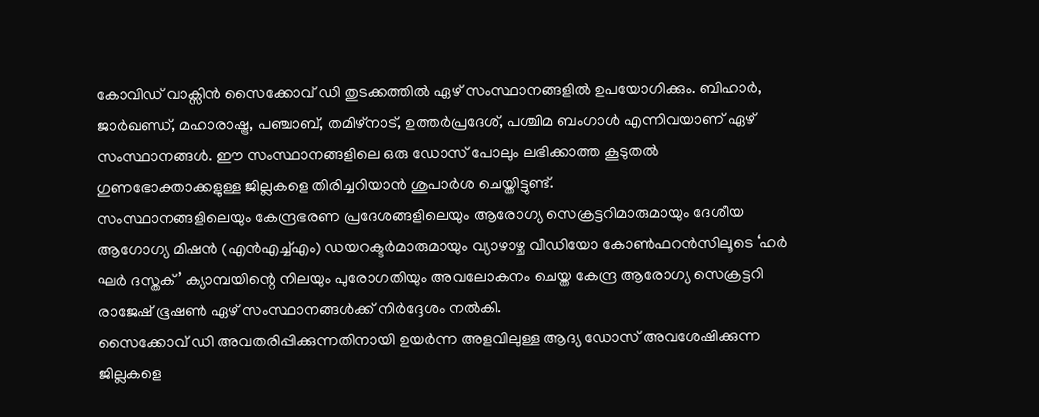കോവിഡ് വാക്സിൻ സൈക്കോവ് ഡി തുടക്കത്തിൽ ഏഴ് സംസ്ഥാനങ്ങളിൽ ഉപയോഗിക്കും. ബിഹാർ, ജാർഖണ്ഡ്, മഹാരാഷ്ട്ര, പഞ്ചാബ്, തമിഴ്നാട്, ഉത്തർപ്രദേശ്, പശ്ചിമ ബംഗാൾ എന്നിവയാണ് ഏഴ് സംസ്ഥാനങ്ങൾ. ഈ സംസ്ഥാനങ്ങളിലെ ഒരു ഡോസ് പോലും ലഭിക്കാത്ത കൂടുതൽ ഗുണഭോക്താക്കളുള്ള ജില്ലകളെ തിരിച്ചറിയാൻ ശുപാർശ ചെയ്തിട്ടുണ്ട്.
സംസ്ഥാനങ്ങളിലെയും കേന്ദ്രഭരണ പ്രദേശങ്ങളിലെയും ആരോഗ്യ സെക്രട്ടറിമാരുമായും ദേശീയ ആഗോഗ്യ മിഷൻ (എൻഎച്ച്എം) ഡയറക്ടർമാരുമായും വ്യാഴാഴ്ച വീഡിയോ കോൺഫറൻസിലൂടെ ‘ഹർ ഘർ ദസ്തക്’ ക്യാമ്പയിന്റെ നിലയും പുരോഗതിയും അവലോകനം ചെയ്ത കേന്ദ്ര ആരോഗ്യ സെക്രട്ടറി രാജേഷ് ഭൂഷൺ ഏഴ് സംസ്ഥാനങ്ങൾക്ക് നിർദ്ദേശം നൽകി.
സൈക്കോവ് ഡി അവതരിപ്പിക്കുന്നതിനായി ഉയർന്ന അളവിലുള്ള ആദ്യ ഡോസ് അവശേഷിക്കുന്ന ജില്ലകളെ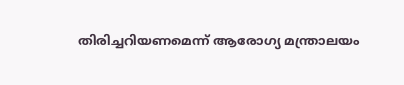തിരിച്ചറിയണമെന്ന് ആരോഗ്യ മന്ത്രാലയം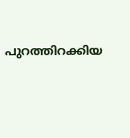പുറത്തിറക്കിയ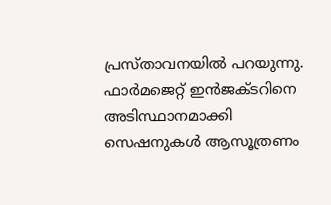പ്രസ്താവനയിൽ പറയുന്നു. ഫാർമജെറ്റ് ഇൻജക്ടറിനെ അടിസ്ഥാനമാക്കി സെഷനുകൾ ആസൂത്രണം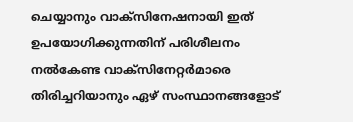ചെയ്യാനും വാക്സിനേഷനായി ഇത് ഉപയോഗിക്കുന്നതിന് പരിശീലനം നൽകേണ്ട വാക്സിനേറ്റർമാരെ തിരിച്ചറിയാനും ഏഴ് സംസ്ഥാനങ്ങളോട്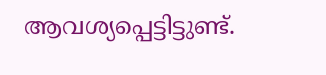ആവശ്യപ്പെട്ടിട്ടുണ്ട്.